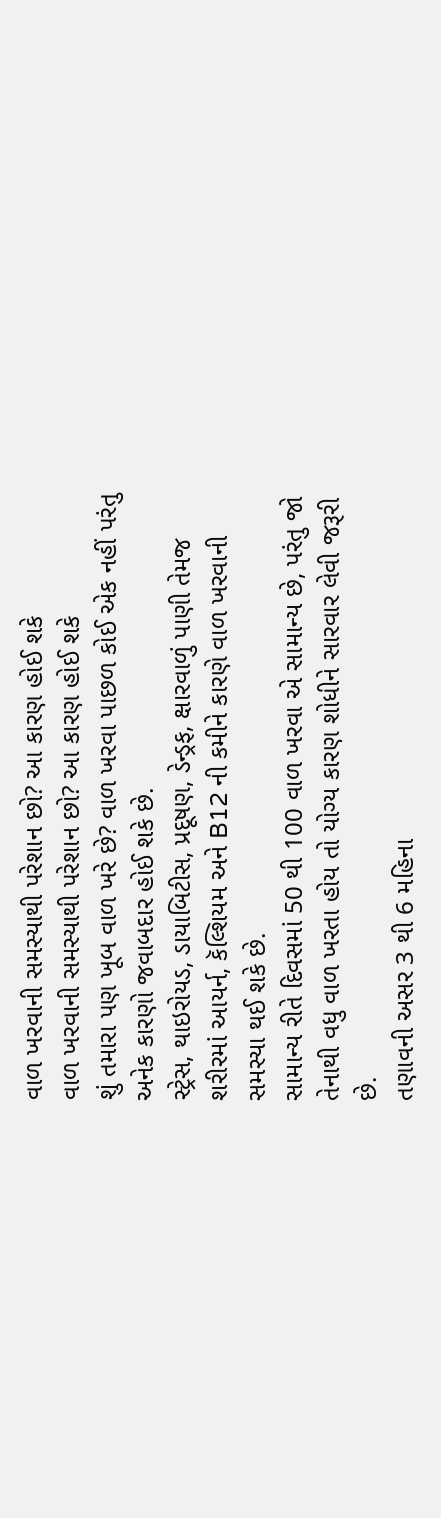વાળ ખરવાની સમસ્યાથી પરેશાન છો? આ કારણ હોઈ શકે
વાળ ખરવાની સમસ્યાથી પરેશાન છો? આ કારણ હોઈ શકે
શું તમારા પણ ખૂબ વાળ ખરે છે? વાળ ખરવા પાછળ કોઈ એક નહીં પરંતુ અનેક કારણો જવાબદાર હોઈ શકે છે.
સ્ટ્રેસ, થાઇરોયડ, ડાયાબિટીસ, પ્રદૂષણ, ડેન્ડ્રફ, ક્ષારવાળું પાણી તેમજ શરીરમાં આયર્ન, કૅલ્શિયમ અને B12 ની કમીને કારણે વાળ ખરવાની સમસ્યા થઈ શકે છે.
સામાન્ય રીતે દિવસમાં 50 થી 100 વાળ ખરવા એ સામાન્ય છે, પરંતુ જો તેનાથી વધુ વાળ ખરતા હોય તો યોગ્ય કારણ શોધીને સારવાર લેવી જરૂરી છે.
તણાવની અસર 3 થી 6 મહિના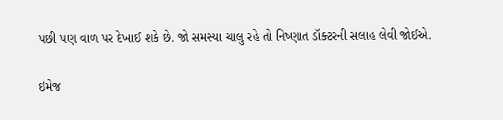પછી પણ વાળ પર દેખાઈ શકે છે. જો સમસ્યા ચાલુ રહે તો નિષ્ણાત ડૉક્ટરની સલાહ લેવી જોઈએ.

ઇમેજ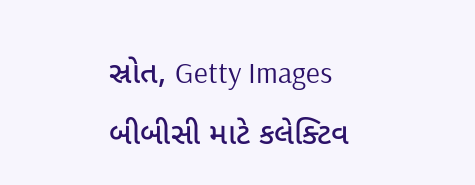સ્રોત, Getty Images
બીબીસી માટે કલેક્ટિવ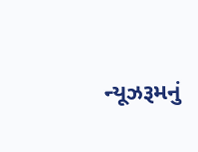ન્યૂઝરૂમનું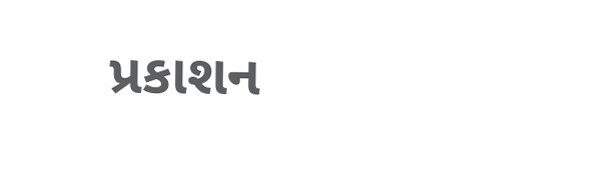પ્રકાશન